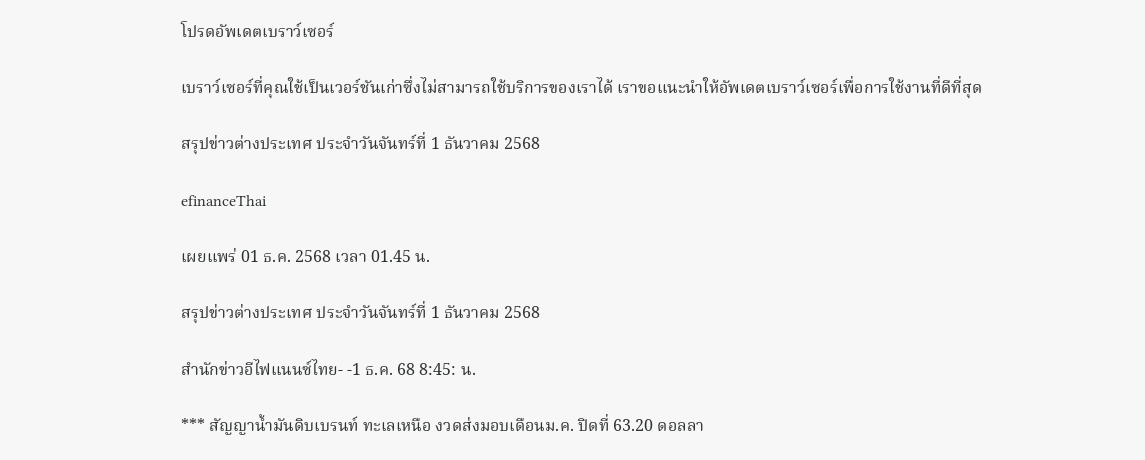โปรดอัพเดตเบราว์เซอร์

เบราว์เซอร์ที่คุณใช้เป็นเวอร์ชันเก่าซึ่งไม่สามารถใช้บริการของเราได้ เราขอแนะนำให้อัพเดตเบราว์เซอร์เพื่อการใช้งานที่ดีที่สุด

สรุปข่าวต่างประเทศ ประจำวันจันทร์ที่ 1 ธันวาคม 2568

efinanceThai

เผยแพร่ 01 ธ.ค. 2568 เวลา 01.45 น.

สรุปข่าวต่างประเทศ ประจำวันจันทร์ที่ 1 ธันวาคม 2568

สำนักข่าวอีไฟแนนซ์ไทย- -1 ธ.ค. 68 8:45: น.

*** สัญญาน้ำมันดิบเบรนท์ ทะเลเหนือ งวดส่งมอบเดือนม.ค. ปิดที่ 63.20 ดอลลา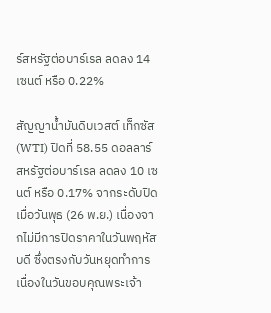ร์สหรัฐต่อบาร์เรล ลดลง 14 เซนต์ หรือ 0.22%

สัญญาน้ำมันดิบเวสต์ เท็กซัส (WTI) ปิดที่ 58.55 ดอลลาร์สหรัฐต่อบาร์เรล ลดลง 10 เซนต์ หรือ 0.17% จากระดับปิดเมื่อวันพุธ (26 พ.ย.) เนื่องจากไม่มีการปิดราคาในวันพฤหัสบดี ซึ่งตรงกับวันหยุดทำการเนื่องในวันขอบคุณพระเจ้า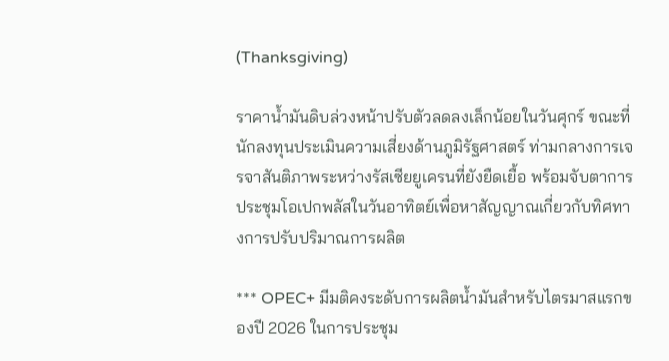(Thanksgiving)

ราคาน้ำมันดิบล่วงหน้าปรับตัวลดลงเล็กน้อยในวันศุกร์ ขณะที่นักลงทุนประเมินความเสี่ยงด้านภูมิรัฐศาสตร์ ท่ามกลางการเจรจาสันติภาพระหว่างรัสเซียยูเครนที่ยังยืดเยื้อ พร้อมจับตาการประชุมโอเปกพลัสในวันอาทิตย์เพื่อหาสัญญาณเกี่ยวกับทิศทางการปรับปริมาณการผลิต

*** OPEC+ มีมติคงระดับการผลิตน้ำมันสำหรับไตรมาสแรกของปี 2026 ในการประชุม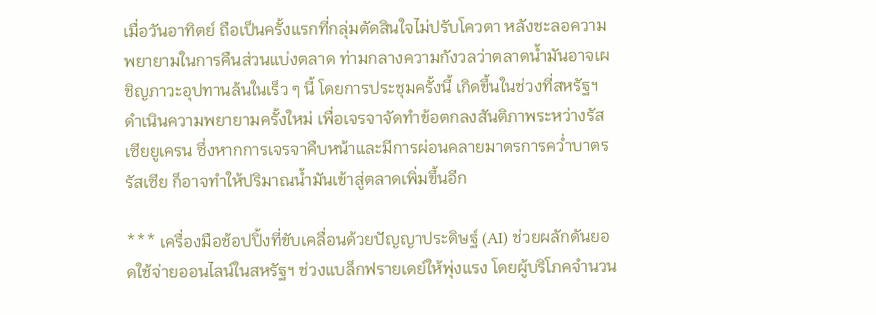เมื่อวันอาทิตย์ ถือเป็นครั้งแรกที่กลุ่มตัดสินใจไม่ปรับโควตา หลังชะลอความพยายามในการคืนส่วนแบ่งตลาด ท่ามกลางความกังวลว่าตลาดน้ำมันอาจเผชิญภาวะอุปทานล้นในเร็ว ๆ นี้ โดยการประชุมครั้งนี้ เกิดขึ้นในช่วงที่สหรัฐฯ ดำเนินความพยายามครั้งใหม่ เพื่อเจรจาจัดทำข้อตกลงสันติภาพระหว่างรัสเซียยูเครน ซึ่งหากการเจรจาคืบหน้าและมีการผ่อนคลายมาตรการคว่ำบาตรรัสเซีย ก็อาจทำให้ปริมาณน้ำมันเข้าสู่ตลาดเพิ่มขึ้นอีก

*** เครื่องมือช้อปปิ้งที่ขับเคลื่อนด้วยปัญญาประดิษฐ์ (AI) ช่วยผลักดันยอดใช้จ่ายออนไลน์ในสหรัฐฯ ช่วงแบล็กฟรายเดย์ให้พุ่งแรง โดยผู้บริโภคจำนวน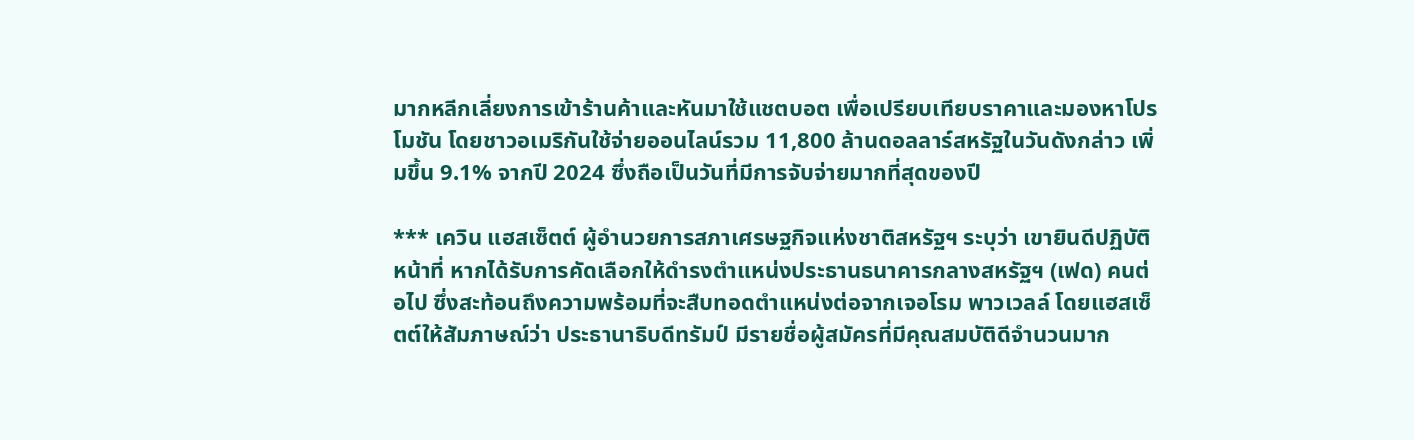มากหลีกเลี่ยงการเข้าร้านค้าและหันมาใช้แชตบอต เพื่อเปรียบเทียบราคาและมองหาโปรโมชัน โดยชาวอเมริกันใช้จ่ายออนไลน์รวม 11,800 ล้านดอลลาร์สหรัฐในวันดังกล่าว เพิ่มขึ้น 9.1% จากปี 2024 ซึ่งถือเป็นวันที่มีการจับจ่ายมากที่สุดของปี

*** เควิน แฮสเซ็ตต์ ผู้อำนวยการสภาเศรษฐกิจแห่งชาติสหรัฐฯ ระบุว่า เขายินดีปฏิบัติหน้าที่ หากได้รับการคัดเลือกให้ดำรงตำแหน่งประธานธนาคารกลางสหรัฐฯ (เฟด) คนต่อไป ซึ่งสะท้อนถึงความพร้อมที่จะสืบทอดตำแหน่งต่อจากเจอโรม พาวเวลล์ โดยแฮสเซ็ตต์ให้สัมภาษณ์ว่า ประธานาธิบดีทรัมป์ มีรายชื่อผู้สมัครที่มีคุณสมบัติดีจำนวนมาก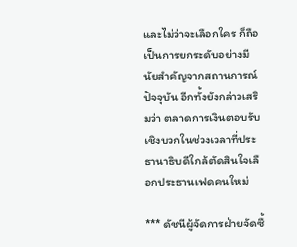และไม่ว่าจะเลือกใคร ก็ถือเป็นการยกระดับอย่างมีนัยสำคัญจากสถานการณ์ปัจจุบัน อีกทั้งยังกล่าวเสริมว่า ตลาดการเงินตอบรับเชิงบวกในช่วงเวลาที่ประธานาธิบดีใกล้ตัดสินใจเลือกประธานเฟดคนใหม่

*** ดัชนีผู้จัดการฝ่ายจัดซื้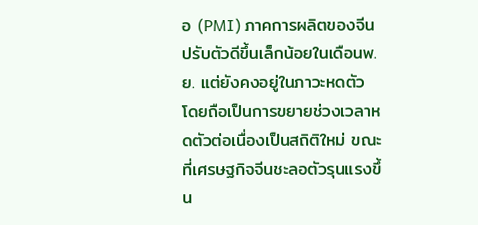อ (PMI) ภาคการผลิตของจีน ปรับตัวดีขึ้นเล็กน้อยในเดือนพ.ย. แต่ยังคงอยู่ในภาวะหดตัว โดยถือเป็นการขยายช่วงเวลาหดตัวต่อเนื่องเป็นสถิติใหม่ ขณะที่เศรษฐกิจจีนชะลอตัวรุนแรงขึ้น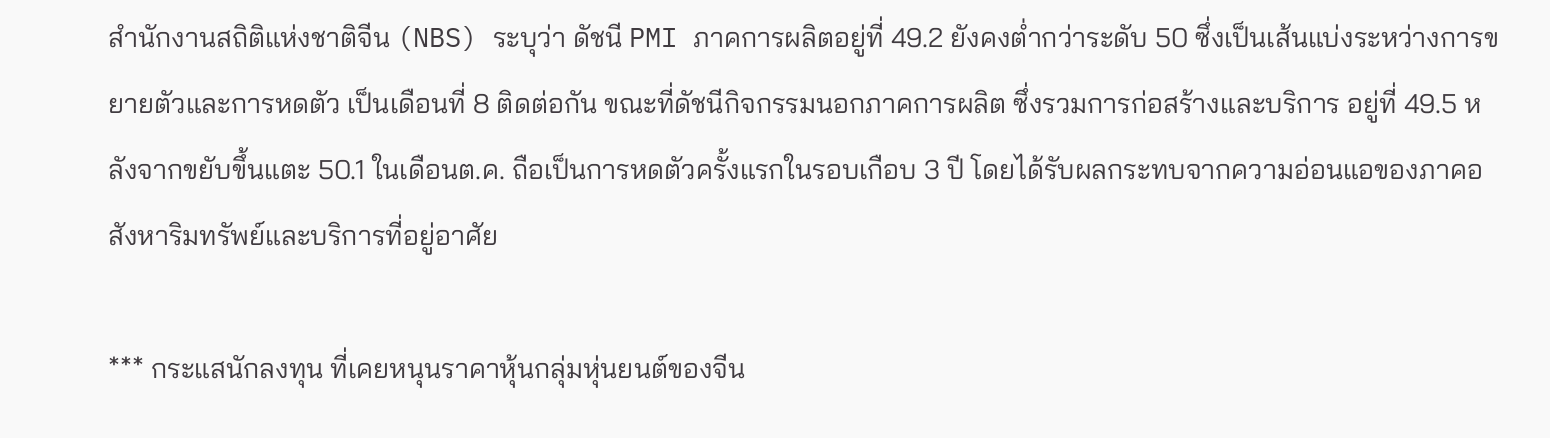สำนักงานสถิติแห่งชาติจีน (NBS) ระบุว่า ดัชนี PMI ภาคการผลิตอยู่ที่ 49.2 ยังคงต่ำกว่าระดับ 50 ซึ่งเป็นเส้นแบ่งระหว่างการขยายตัวและการหดตัว เป็นเดือนที่ 8 ติดต่อกัน ขณะที่ดัชนีกิจกรรมนอกภาคการผลิต ซึ่งรวมการก่อสร้างและบริการ อยู่ที่ 49.5 หลังจากขยับขึ้นแตะ 50.1 ในเดือนต.ค. ถือเป็นการหดตัวครั้งแรกในรอบเกือบ 3 ปี โดยได้รับผลกระทบจากความอ่อนแอของภาคอสังหาริมทรัพย์และบริการที่อยู่อาศัย

*** กระแสนักลงทุน ที่เคยหนุนราคาหุ้นกลุ่มหุ่นยนต์ของจีน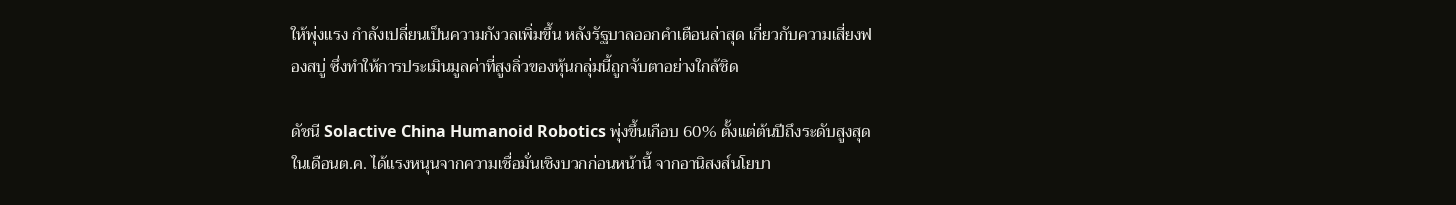ให้พุ่งแรง กำลังเปลี่ยนเป็นความกังวลเพิ่มขึ้น หลังรัฐบาลออกคำเตือนล่าสุด เกี่ยวกับความเสี่ยงฟองสบู่ ซึ่งทำให้การประเมินมูลค่าที่สูงลิ่วของหุ้นกลุ่มนี้ถูกจับตาอย่างใกล้ชิด

ดัชนี Solactive China Humanoid Robotics พุ่งขึ้นเกือบ 60% ตั้งแต่ต้นปีถึงระดับสูงสุดในเดือนต.ค. ได้แรงหนุนจากความเชื่อมั่นเชิงบวกก่อนหน้านี้ จากอานิสงส์นโยบา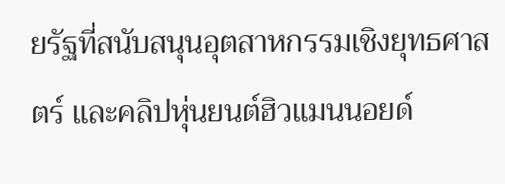ยรัฐที่สนับสนุนอุตสาหกรรมเชิงยุทธศาสตร์ และคลิปหุ่นยนต์ฮิวแมนนอยด์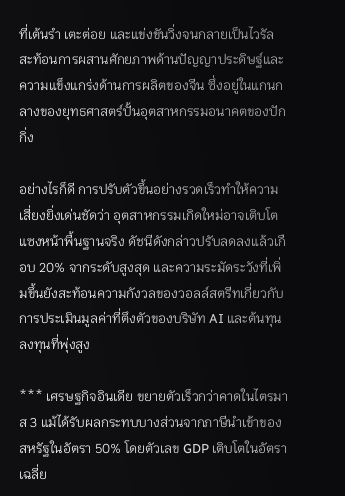ที่เต้นรำ เตะต่อย และแข่งขันวิ่งจนกลายเป็นไวรัล สะท้อนการผสานศักยภาพด้านปัญญาประดิษฐ์และความแข็งแกร่งด้านการผลิตของจีน ซึ่งอยู่ในแกนกลางของยุทธศาสตร์ปั้นอุตสาหกรรมอนาคตของปักกิ่ง

อย่างไรก็ดี การปรับตัวขึ้นอย่างรวดเร็วทำให้ความเสี่ยงยิ่งเด่นชัดว่า อุตสาหกรรมเกิดใหม่อาจเติบโตแซงหน้าพื้นฐานจริง ดัชนีดังกล่าวปรับลดลงแล้วเกือบ 20% จากระดับสูงสุด และความระมัดระวังที่เพิ่มขึ้นยังสะท้อนความกังวลของวอลล์สตรีทเกี่ยวกับการประเมินมูลค่าที่ตึงตัวของบริษัท AI และต้นทุนลงทุนที่พุ่งสูง

*** เศรษฐกิจอินเดีย ขยายตัวเร็วกว่าคาดในไตรมาส 3 แม้ได้รับผลกระทบบางส่วนจากภาษีนำเข้าของสหรัฐในอัตรา 50% โดยตัวเลข GDP เติบโตในอัตราเฉลี่ย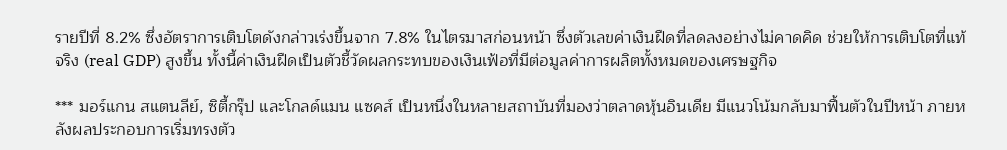รายปีที่ 8.2% ซึ่งอัตราการเติบโตดังกล่าวเร่งขึ้นจาก 7.8% ในไตรมาสก่อนหน้า ซึ่งตัวเลขค่าเงินฝืดที่ลดลงอย่างไม่คาดคิด ช่วยให้การเติบโตที่แท้จริง (real GDP) สูงขึ้น ทั้งนี้ค่าเงินฝืดเป็นตัวชี้วัดผลกระทบของเงินเฟ้อที่มีต่อมูลค่าการผลิตทั้งหมดของเศรษฐกิจ

*** มอร์แกน สแตนลีย์, ซิตี้กรุ๊ป และโกลด์แมน แซคส์ เป็นหนึ่งในหลายสถาบันที่มองว่าตลาดหุ้นอินเดีย มีแนวโน้มกลับมาฟื้นตัวในปีหน้า ภายหลังผลประกอบการเริ่มทรงตัว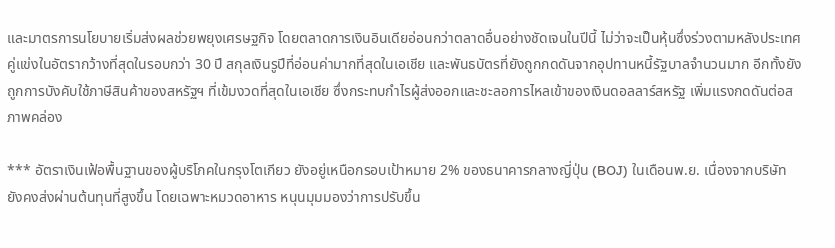และมาตรการนโยบายเริ่มส่งผลช่วยพยุงเศรษฐกิจ โดยตลาดการเงินอินเดียอ่อนกว่าตลาดอื่นอย่างชัดเจนในปีนี้ ไม่ว่าจะเป็นหุ้นซึ่งร่วงตามหลังประเทศคู่แข่งในอัตรากว้างที่สุดในรอบกว่า 30 ปี สกุลเงินรูปีที่อ่อนค่ามากที่สุดในเอเชีย และพันธบัตรที่ยังถูกกดดันจากอุปทานหนี้รัฐบาลจำนวนมาก อีกทั้งยังถูกการบังคับใช้ภาษีสินค้าของสหรัฐฯ ที่เข้มงวดที่สุดในเอเชีย ซึ่งกระทบกำไรผู้ส่งออกและชะลอการไหลเข้าของเงินดอลลาร์สหรัฐ เพิ่มแรงกดดันต่อสภาพคล่อง

*** อัตราเงินเฟ้อพื้นฐานของผู้บริโภคในกรุงโตเกียว ยังอยู่เหนือกรอบเป้าหมาย 2% ของธนาคารกลางญี่ปุ่น (BOJ) ในเดือนพ.ย. เนื่องจากบริษัทยังคงส่งผ่านต้นทุนที่สูงขึ้น โดยเฉพาะหมวดอาหาร หนุนมุมมองว่าการปรับขึ้น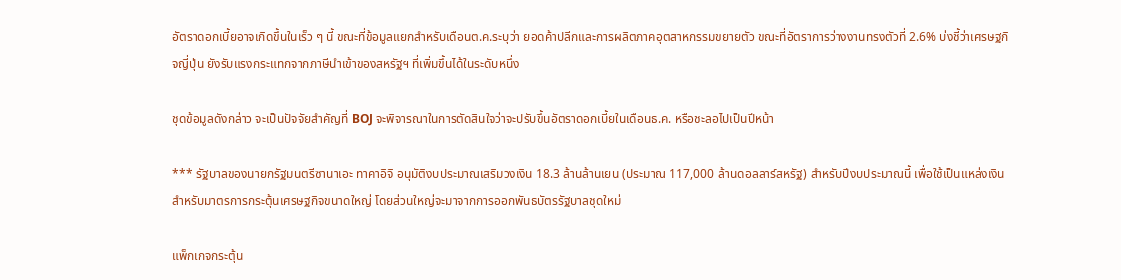อัตราดอกเบี้ยอาจเกิดขึ้นในเร็ว ๆ นี้ ขณะที่ข้อมูลแยกสำหรับเดือนต.ค.ระบุว่า ยอดค้าปลีกและการผลิตภาคอุตสาหกรรมขยายตัว ขณะที่อัตราการว่างงานทรงตัวที่ 2.6% บ่งชี้ว่าเศรษฐกิจญี่ปุ่น ยังรับแรงกระแทกจากภาษีนำเข้าของสหรัฐฯ ที่เพิ่มขึ้นได้ในระดับหนึ่ง

ชุดข้อมูลดังกล่าว จะเป็นปัจจัยสำคัญที่ BOJ จะพิจารณาในการตัดสินใจว่าจะปรับขึ้นอัตราดอกเบี้ยในเดือนธ.ค. หรือชะลอไปเป็นปีหน้า

*** รัฐบาลของนายกรัฐมนตรีซานาเอะ ทาคาอิจิ อนุมัติงบประมาณเสริมวงเงิน 18.3 ล้านล้านเยน (ประมาณ 117,000 ล้านดอลลาร์สหรัฐ) สำหรับปีงบประมาณนี้ เพื่อใช้เป็นแหล่งเงินสำหรับมาตรการกระตุ้นเศรษฐกิจขนาดใหญ่ โดยส่วนใหญ่จะมาจากการออกพันธบัตรรัฐบาลชุดใหม่

แพ็กเกจกระตุ้น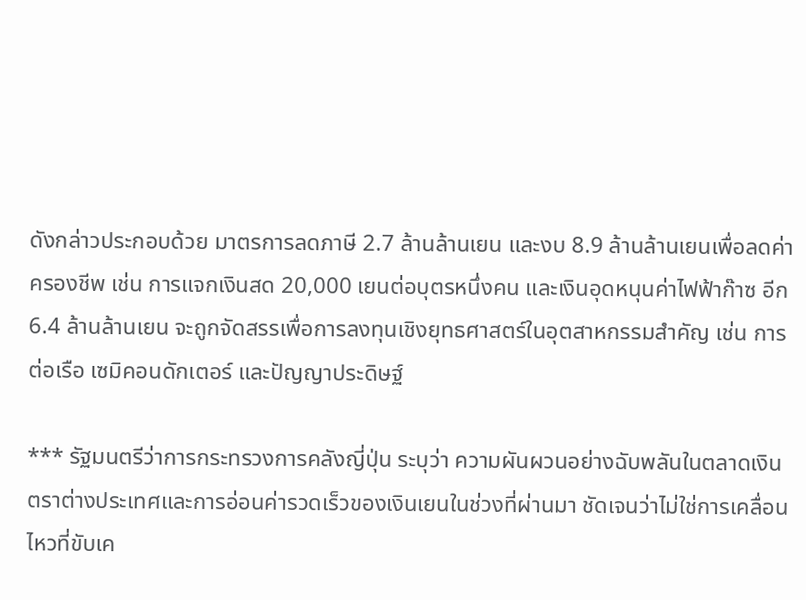ดังกล่าวประกอบด้วย มาตรการลดภาษี 2.7 ล้านล้านเยน และงบ 8.9 ล้านล้านเยนเพื่อลดค่าครองชีพ เช่น การแจกเงินสด 20,000 เยนต่อบุตรหนึ่งคน และเงินอุดหนุนค่าไฟฟ้าก๊าซ อีก 6.4 ล้านล้านเยน จะถูกจัดสรรเพื่อการลงทุนเชิงยุทธศาสตร์ในอุตสาหกรรมสำคัญ เช่น การต่อเรือ เซมิคอนดักเตอร์ และปัญญาประดิษฐ์

*** รัฐมนตรีว่าการกระทรวงการคลังญี่ปุ่น ระบุว่า ความผันผวนอย่างฉับพลันในตลาดเงินตราต่างประเทศและการอ่อนค่ารวดเร็วของเงินเยนในช่วงที่ผ่านมา ชัดเจนว่าไม่ใช่การเคลื่อนไหวที่ขับเค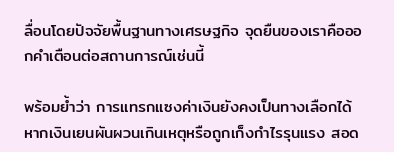ลื่อนโดยปัจจัยพื้นฐานทางเศรษฐกิจ จุดยืนของเราคือออกคำเตือนต่อสถานการณ์เช่นนี้

พร้อมย้ำว่า การแทรกแซงค่าเงินยังคงเป็นทางเลือกได้ หากเงินเยนผันผวนเกินเหตุหรือถูกเก็งกำไรรุนแรง สอด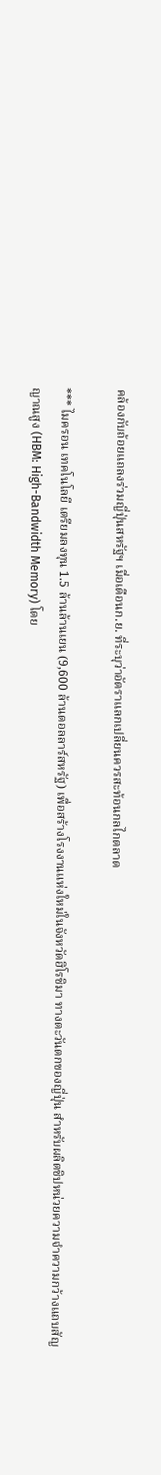คล้องกับถ้อยแถลงร่วมญี่ปุ่นสหรัฐฯ เมื่อเดือนก.ย. ที่ระบุว่าอัตราแลกเปลี่ยนควรสะท้อนกลไกตลาด

*** ไมครอน เทคโนโลยี เตรียมลงทุน 1.5 ล้านล้านเยน (9,600 ล้านดอลลาร์สหรัฐ) เพื่อสร้างโรงงานแห่งใหม่ในจังหวัดฮิโรชิมา ทางตะวันตกของญี่ปุ่น สำหรับผลิตชิปหน่วยความจำความกว้างแถบสัญญาณสูง (HBM: High-Bandwidth Memory) โดย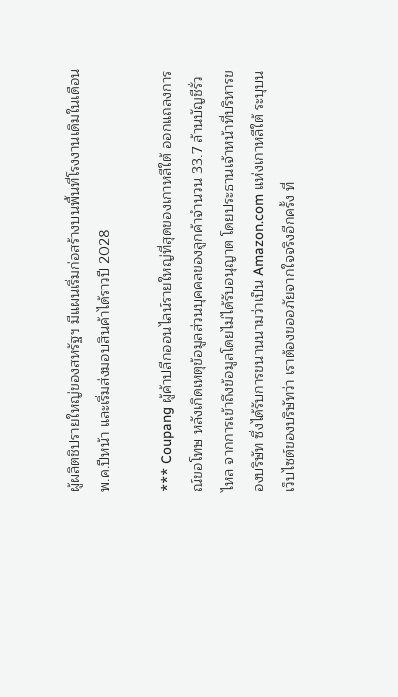ผู้ผลิตชิปรายใหญ่ของสหรัฐฯ มีแผนเริ่มก่อสร้างบนพื้นที่โรงงานเดิมในเดือนพ.ค.ปีหน้า และเริ่มส่งมอบสินค้าได้ราวปี 2028

*** Coupang ผู้ค้าปลีกออนไลน์รายใหญ่ที่สุดของเกาหลีใต้ ออกแถลงการณ์ขอโทษ หลังเกิดเหตุข้อมูลส่วนบุคคลของลูกค้าจำนวน 33.7 ล้านบัญชีรั่วไหล จากการเข้าถึงข้อมูลโดยไม่ได้รับอนุญาต โดยประธานเจ้าหน้าที่บริหารของบริษัท ซึ่งได้รับการขนานนามว่าเป็น Amazon.com แห่งเกาหลีใต้ ระบุบนเว็บไซต์ของบริษัทว่า เราต้องขออภัยจากใจจริงอีกครั้ง ที่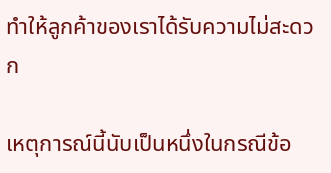ทำให้ลูกค้าของเราได้รับความไม่สะดวก

เหตุการณ์นี้นับเป็นหนึ่งในกรณีข้อ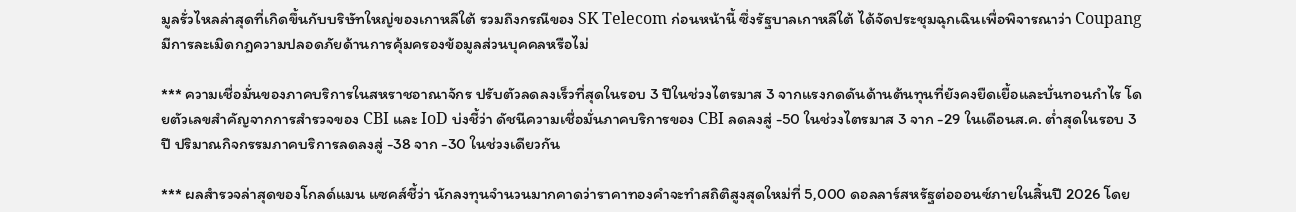มูลรั่วไหลล่าสุดที่เกิดขึ้นกับบริษัทใหญ่ของเกาหลีใต้ รวมถึงกรณีของ SK Telecom ก่อนหน้านี้ ซึ่งรัฐบาลเกาหลีใต้ ได้จัดประชุมฉุกเฉินเพื่อพิจารณาว่า Coupang มีการละเมิดกฎความปลอดภัยด้านการคุ้มครองข้อมูลส่วนบุคคลหรือไม่

*** ความเชื่อมั่นของภาคบริการในสหราชอาณาจักร ปรับตัวลดลงเร็วที่สุดในรอบ 3 ปีในช่วงไตรมาส 3 จากแรงกดดันด้านต้นทุนที่ยังคงยืดเยื้อและบั่นทอนกำไร โดยตัวเลขสำคัญจากการสำรวจของ CBI และ IoD บ่งชี้ว่า ดัชนีความเชื่อมั่นภาคบริการของ CBI ลดลงสู่ -50 ในช่วงไตรมาส 3 จาก -29 ในเดือนส.ค. ต่ำสุดในรอบ 3 ปี ปริมาณกิจกรรมภาคบริการลดลงสู่ -38 จาก -30 ในช่วงเดียวกัน

*** ผลสำรวจล่าสุดของโกลด์แมน แซคส์ชี้ว่า นักลงทุนจำนวนมากคาดว่าราคาทองคำจะทำสถิติสูงสุดใหม่ที่ 5,000 ดอลลาร์สหรัฐต่อออนซ์ภายในสิ้นปี 2026 โดย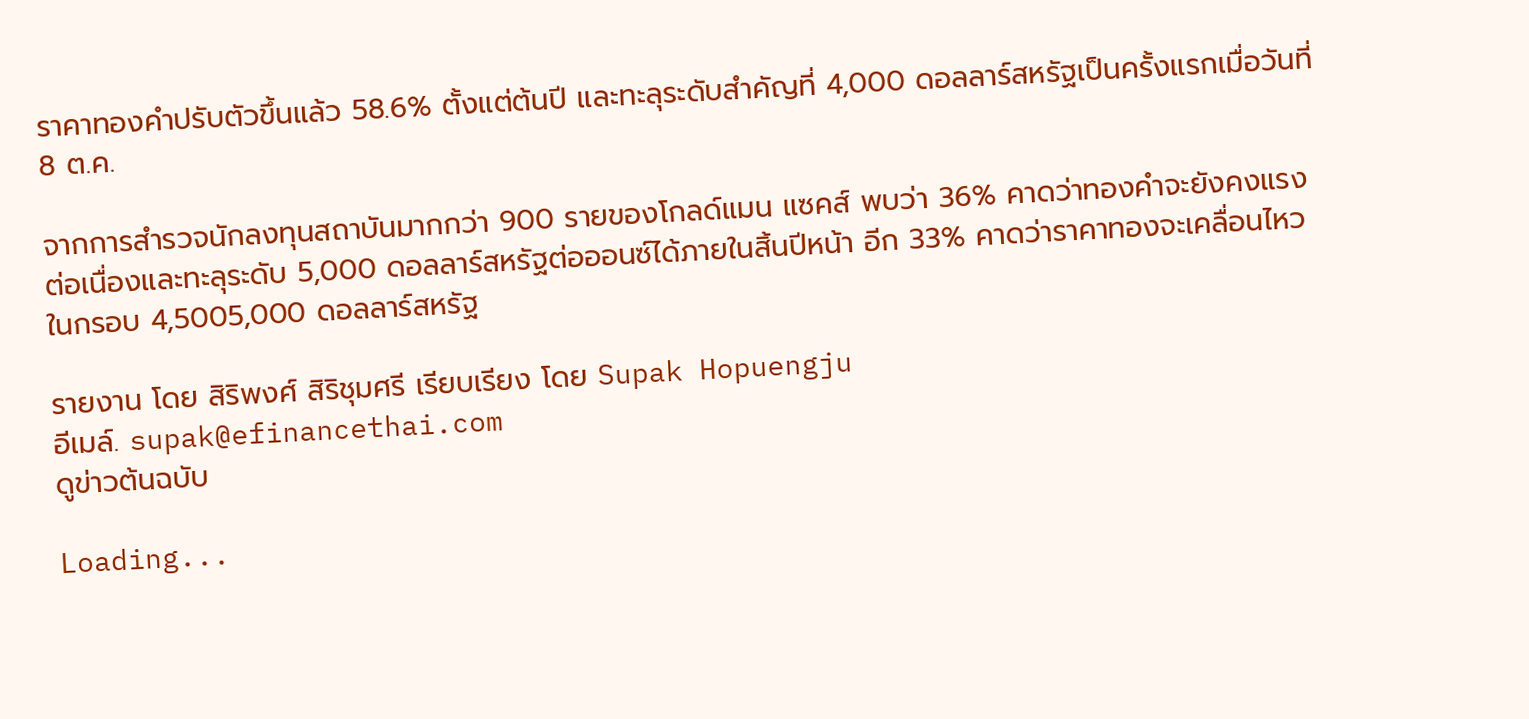ราคาทองคำปรับตัวขึ้นแล้ว 58.6% ตั้งแต่ต้นปี และทะลุระดับสำคัญที่ 4,000 ดอลลาร์สหรัฐเป็นครั้งแรกเมื่อวันที่ 8 ต.ค.

จากการสำรวจนักลงทุนสถาบันมากกว่า 900 รายของโกลด์แมน แซคส์ พบว่า 36% คาดว่าทองคำจะยังคงแรงต่อเนื่องและทะลุระดับ 5,000 ดอลลาร์สหรัฐต่อออนซ์ได้ภายในสิ้นปีหน้า อีก 33% คาดว่าราคาทองจะเคลื่อนไหวในกรอบ 4,5005,000 ดอลลาร์สหรัฐ

รายงาน โดย สิริพงศ์ สิริชุมศรี เรียบเรียง โดย Supak Hopuengju
อีเมล์. supak@efinancethai.com
ดูข่าวต้นฉบับ

Loading...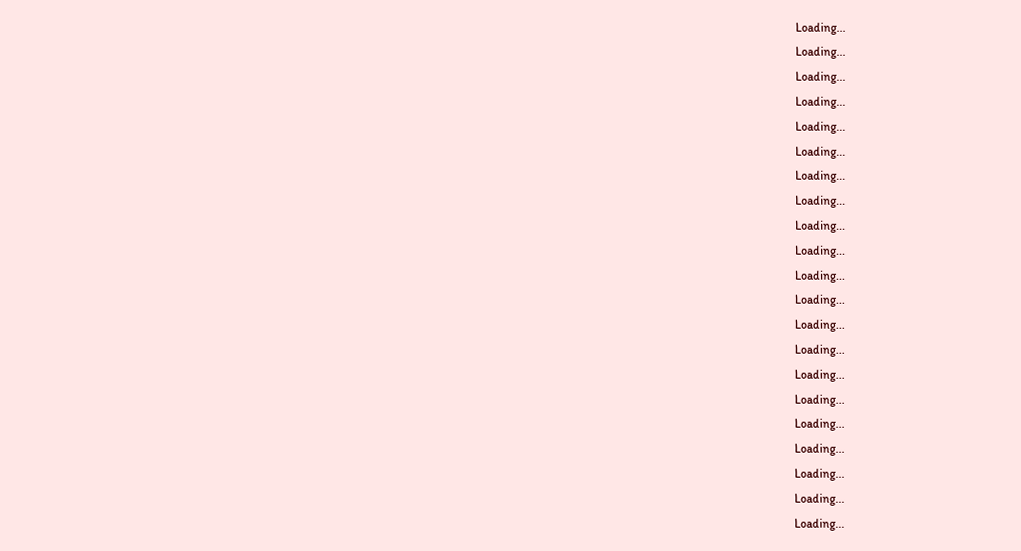Loading...
Loading...
Loading...
Loading...
Loading...
Loading...
Loading...
Loading...
Loading...
Loading...
Loading...
Loading...
Loading...
Loading...
Loading...
Loading...
Loading...
Loading...
Loading...
Loading...
Loading...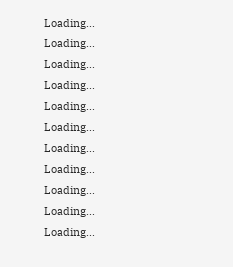Loading...
Loading...
Loading...
Loading...
Loading...
Loading...
Loading...
Loading...
Loading...
Loading...
Loading...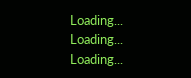Loading...
Loading...
Loading...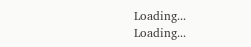Loading...
Loading...